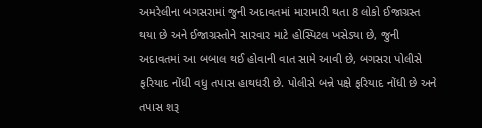અમરેલીના બગસરામાં જુની અદાવતમાં મારામારી થતા 8 લોકો ઈજાગ્રસ્ત થયા છે અને ઈજાગ્રસ્તોને સારવાર માટે હોસ્પિટલ ખસેડ્યા છે, જુની અદાવતમાં આ બબાલ થઈ હોવાની વાત સામે આવી છે, બગસરા પોલીસે ફરિયાદ નોંધી વધુ તપાસ હાથધરી છે. પોલીસે બન્ને પક્ષે ફરિયાદ નોંધી છે અને તપાસ શરૂ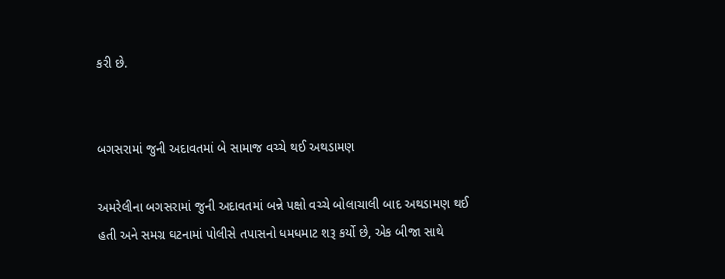કરી છે.


બગસરામાં જુની અદાવતમાં બે સામાજ વચ્ચે થઈ અથડામણ

અમરેલીના બગસરામાં જુની અદાવતમાં બન્ને પક્ષો વચ્ચે બોલાચાલી બાદ અથડામણ થઈ હતી અને સમગ્ર ઘટનામાં પોલીસે તપાસનો ધમધમાટ શરૂ કર્યો છે, એક બીજા સાથે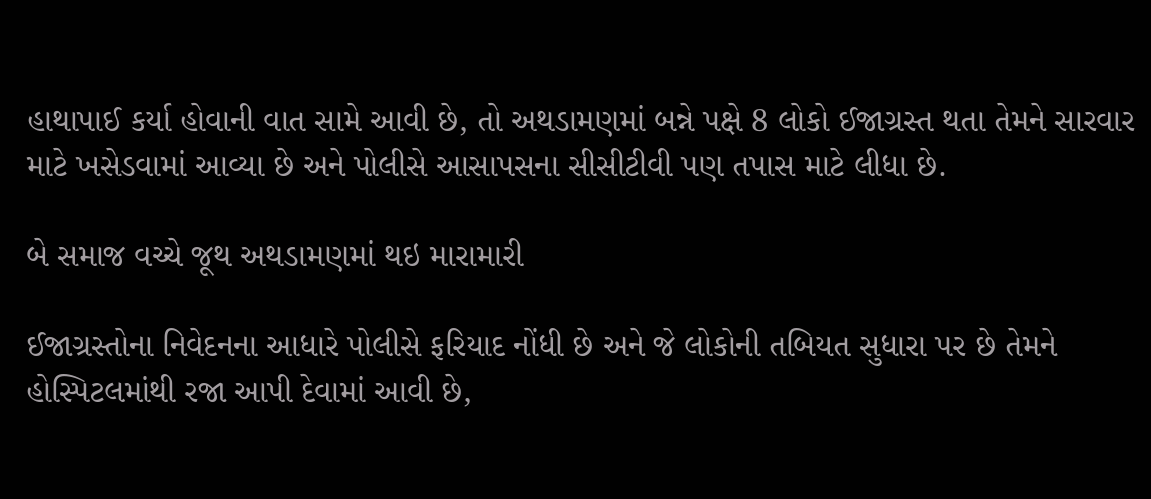હાથાપાઈ કર્યા હોવાની વાત સામે આવી છે, તો અથડામણમાં બન્ને પક્ષે 8 લોકો ઈજાગ્રસ્ત થતા તેમને સારવાર માટે ખસેડવામાં આવ્યા છે અને પોલીસે આસાપસના સીસીટીવી પણ તપાસ માટે લીધા છે.

બે સમાજ વચ્ચે જૂથ અથડામણમાં થઇ મારામારી

ઈજાગ્રસ્તોના નિવેદનના આધારે પોલીસે ફરિયાદ નોંધી છે અને જે લોકોની તબિયત સુધારા પર છે તેમને હોસ્પિટલમાંથી રજા આપી દેવામાં આવી છે,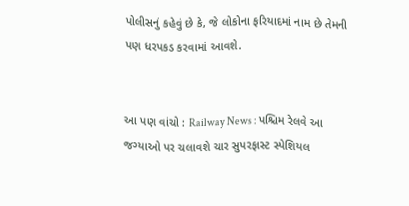પોલીસનું કહેવું છે કે, જે લોકોના ફરિયાદમાં નામ છે તેમની પણ ધરપકડ કરવામાં આવશે.


આ પણ વાંચો : Railway News : પશ્ચિમ રેલવે આ જગ્યાઓ પર ચલાવશે ચાર સુપરફાસ્ટ સ્પેશિયલ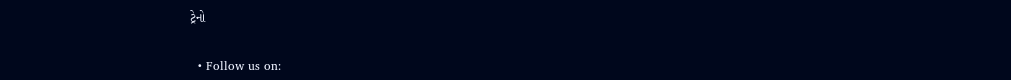ટ્રેનો


  • Follow us on: